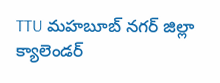TTU మహబూబ్ నగర్ జిల్లా క్యాలెండర్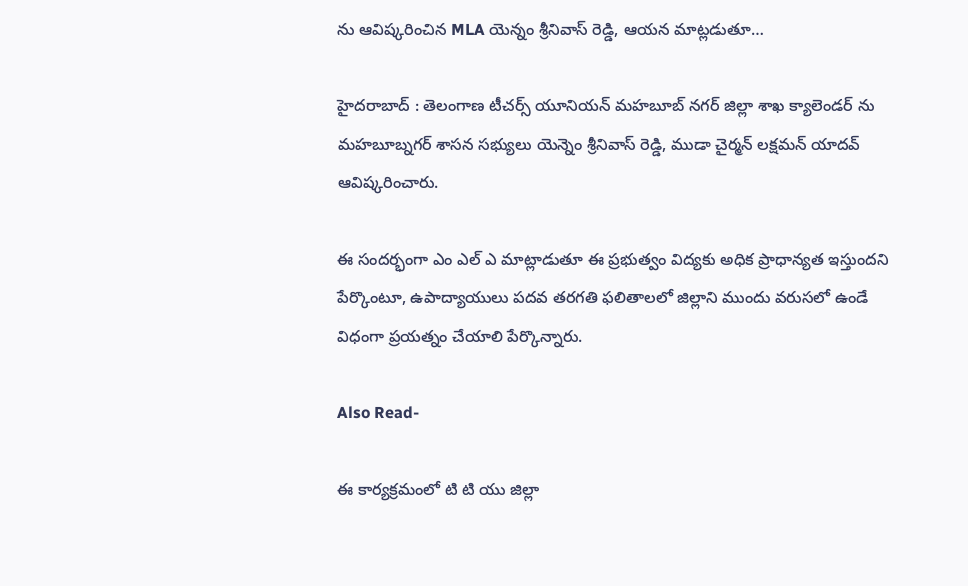ను ఆవిష్కరించిన MLA యెన్నం శ్రీనివాస్ రెడ్డి, ఆయన మాట్లడుతూ…

హైదరాబాద్ : తెలంగాణ టీచర్స్ యూనియన్ మహబూబ్ నగర్ జిల్లా శాఖ క్యాలెండర్ ను మహబూబ్నగర్ శాసన సభ్యులు యెన్నెం శ్రీనివాస్ రెడ్డి, ముడా చైర్మన్ లక్షమన్ యాదవ్ ఆవిష్కరించారు.

ఈ సందర్భంగా ఎం ఎల్ ఎ మాట్లాడుతూ ఈ ప్రభుత్వం విద్యకు అధిక ప్రాధాన్యత ఇస్తుందని పేర్కొంటూ, ఉపాద్యాయులు పదవ తరగతి ఫలితాలలో జిల్లాని ముందు వరుసలో ఉండే విధంగా ప్రయత్నం చేయాలి పేర్కొన్నారు.

Also Read-

ఈ కార్యక్రమంలో టి టి యు జిల్లా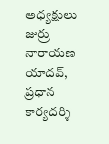అధ్యక్షులు జుర్రు నారాయణ యాదవ్, ప్రధాన కార్యదర్శి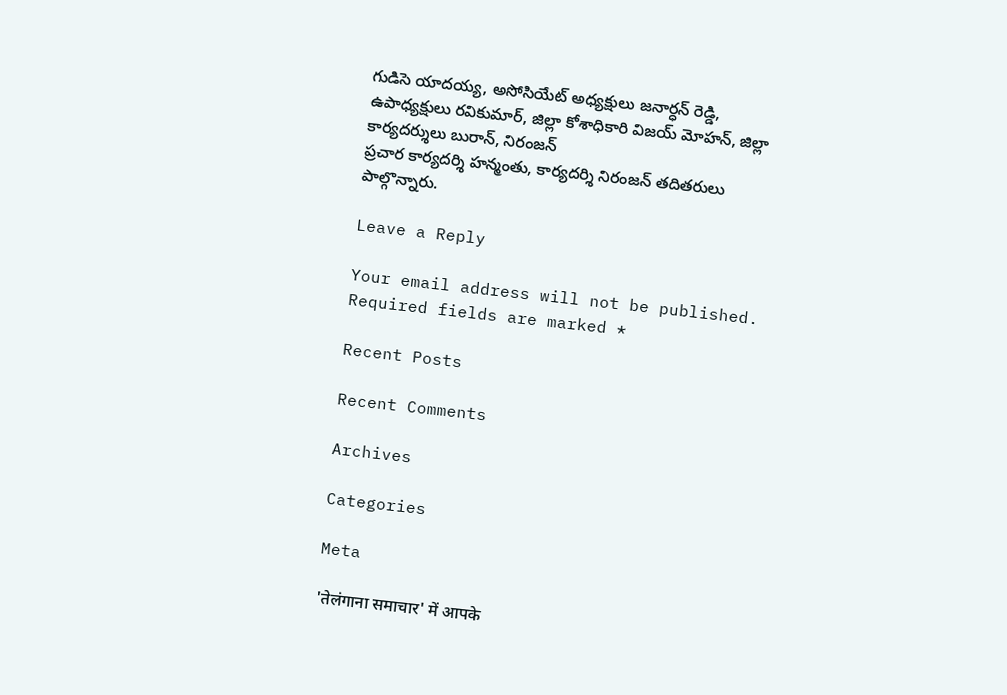గుడిసె యాదయ్య, అసోసియేట్ అధ్యక్షులు జనార్ధన్ రెడ్డి, ఉపాధ్యక్షులు రవికుమార్, జిల్లా కోశాధికారి విజయ్ మోహన్, జిల్లా కార్యదర్శులు బురాన్, నిరంజన్
ప్రచార కార్యదర్శి హన్మంతు, కార్యదర్శి నిరంజన్ తదితరులు పాల్గొన్నారు.

Leave a Reply

Your email address will not be published. Required fields are marked *

Recent Posts

Recent Comments

Archives

Categories

Meta

'तेलंगाना समाचार' में आपके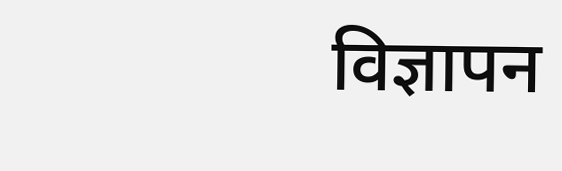विज्ञापन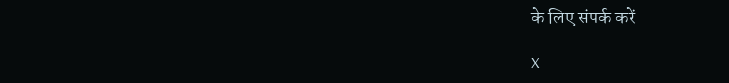के लिए संपर्क करें

X